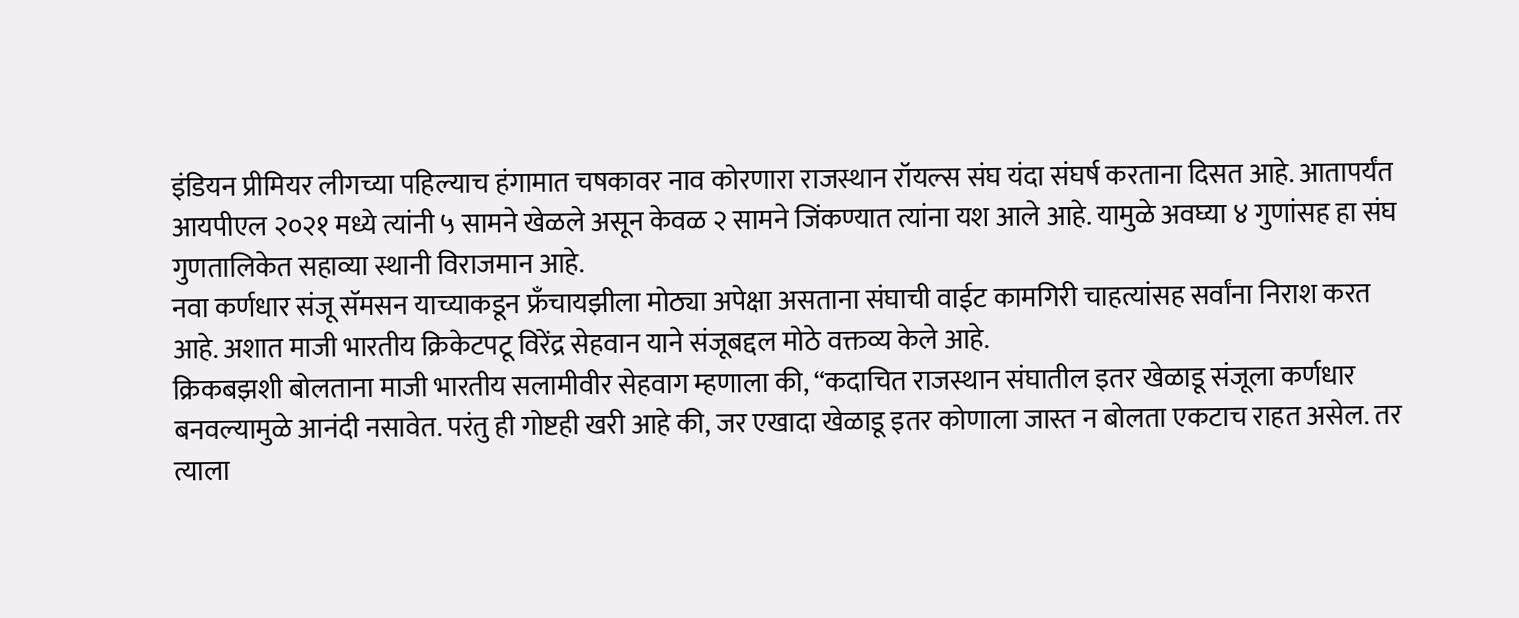इंडियन प्रीमियर लीगच्या पहिल्याच हंगामात चषकावर नाव कोरणारा राजस्थान रॉयल्स संघ यंदा संघर्ष करताना दिसत आहे. आतापर्यंत आयपीएल २०२१ मध्ये त्यांनी ५ सामने खेळले असून केवळ २ सामने जिंकण्यात त्यांना यश आले आहे. यामुळे अवघ्या ४ गुणांसह हा संघ गुणतालिकेत सहाव्या स्थानी विराजमान आहे.
नवा कर्णधार संजू सॅमसन याच्याकडून फ्रँचायझीला मोठ्या अपेक्षा असताना संघाची वाईट कामगिरी चाहत्यांसह सर्वांना निराश करत आहे. अशात माजी भारतीय क्रिकेटपटू विरेंद्र सेहवान याने संजूबद्दल मोठे वक्तव्य केले आहे.
क्रिकबझशी बोलताना माजी भारतीय सलामीवीर सेहवाग म्हणाला की, “कदाचित राजस्थान संघातील इतर खेळाडू संजूला कर्णधार बनवल्यामुळे आनंदी नसावेत. परंतु ही गोष्टही खरी आहे की, जर एखादा खेळाडू इतर कोणाला जास्त न बोलता एकटाच राहत असेल. तर त्याला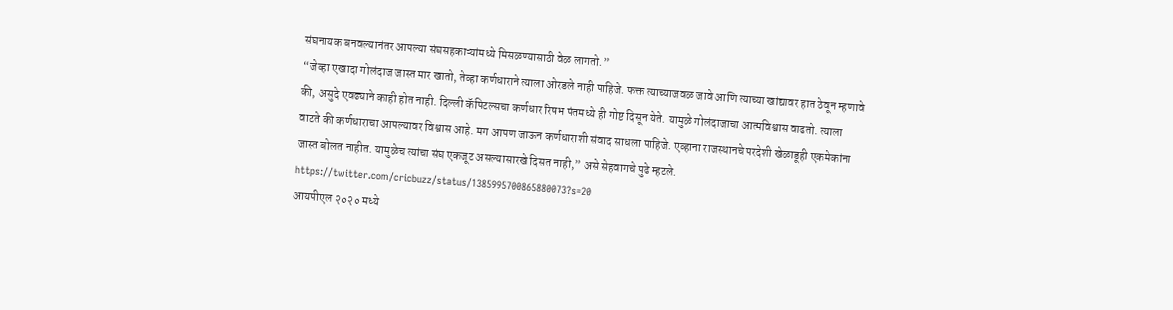संघनायक बनवल्यानंतर आपल्या संघसहकाऱ्यांमध्ये मिसळण्यासाठी वेळ लागतो.”
“जेव्हा एखादा गोलंदाज जास्त मार खातो, तेव्हा कर्णधाराने त्याला ओरडले नाही पाहिजे. फक्त त्याच्याजवळ जावे आणि त्याच्या खांद्यावर हात ठेवून म्हणावे की, असुदे एवढ्याने काही होत नाही. दिल्ली कॅपिटल्सचा कर्णधार रिषभ पंतमध्ये ही गोष्ट दिसून येते. यामुळे गोलंदाजाचा आत्मविश्वास वाढतो. त्याला वाटते की कर्णधाराचा आपल्यावर विश्वास आहे. मग आपण जाऊन कर्णधाराशी संवाद साधला पाहिजे. एव्हाना राजस्थानचे परदेशी खेळाडूही एकमेकांना जास्त बोलत नाहीत. यामुळेच त्यांचा संघ एकजूट असल्यासारखे दिसत नाही,” असे सेहवागचे पुढे म्हटले.
https://twitter.com/cricbuzz/status/1385995700865880073?s=20
आयपीएल २०२० मध्ये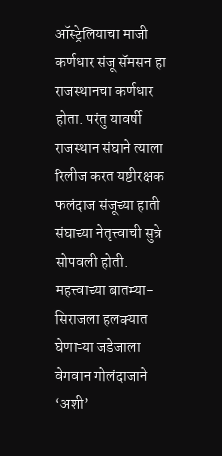ऑस्ट्रेलियाचा माजी कर्णधार संजू सॅमसन हा राजस्थानचा कर्णधार होता. परंतु यावर्षी राजस्थान संघाने त्याला रिलीज करत यष्टीरक्षक फलंदाज संजूच्या हाती संघाच्या नेतृत्त्वाची सुत्रे सोपवली होती.
महत्त्वाच्या बातम्या-
सिराजला हलक्यात घेणाऱ्या जडेजाला वेगवान गोलंदाजाने ‘अशी’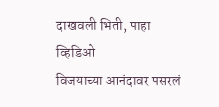दाखवली भिती, पाहा व्हिडिओ
विजयाच्या आनंदावर पसरलं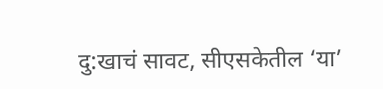दु:खाचं सावट, सीएसकेतील ‘या’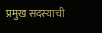प्रमुख सदस्याची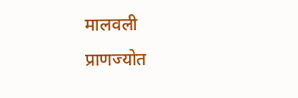मालवली प्राणज्योत